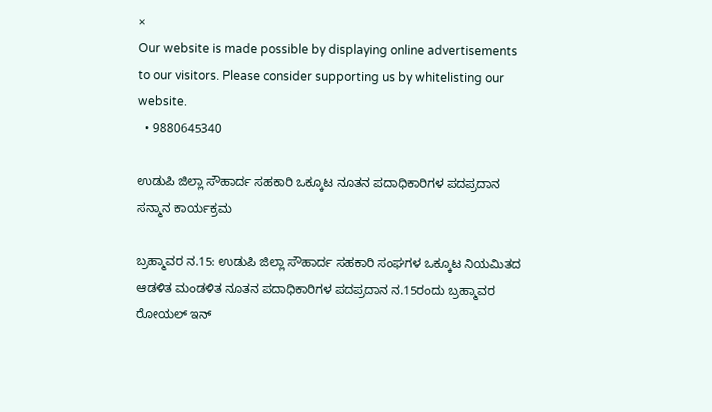×
Our website is made possible by displaying online advertisements to our visitors. Please consider supporting us by whitelisting our website.
  • 9880645340

ಉಡುಪಿ ಜಿಲ್ಲಾ ಸೌಹಾರ್ದ ಸಹಕಾರಿ ಒಕ್ಕೂಟ ನೂತನ ಪದಾಧಿಕಾರಿಗಳ ಪದಪ್ರದಾನ ಸನ್ಮಾನ ಕಾರ್ಯಕ್ರಮ

ಬ್ರಹ್ಮಾವರ ನ.15: ಉಡುಪಿ ಜಿಲ್ಲಾ ಸೌಹಾರ್ದ ಸಹಕಾರಿ ಸಂಘಗಳ ಒಕ್ಕೂಟ ನಿಯಮಿತದ ಆಡಳಿತ ಮಂಡಳಿತ ನೂತನ ಪದಾಧಿಕಾರಿಗಳ ಪದಪ್ರದಾನ ನ.15ರಂದು ಬ್ರಹ್ಮಾವರ ರೋಯಲ್ ಇನ್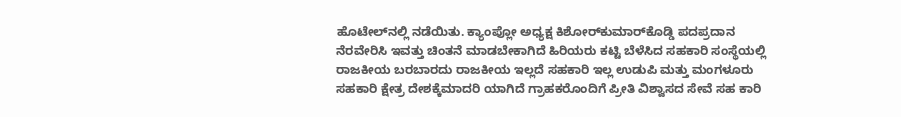ಹೊಟೇಲ್‌ನಲ್ಲಿ ನಡೆಯಿತು. ಕ್ಯಾಂಪ್ಲೋ ಅಧ್ಯಕ್ಷ ಕಿಶೋರ್‌ಕುಮಾರ್‌ಕೊಡ್ಡಿ ಪದಪ್ರದಾನ ನೆರವೇರಿಸಿ ಇವತ್ತು ಚಿಂತನೆ ಮಾಡಬೇಕಾಗಿದೆ ಹಿರಿಯರು ಕಟ್ಟಿ ಬೆಳೆಸಿದ ಸಹಕಾರಿ ಸಂಸ್ಥೆಯಲ್ಲಿ ರಾಜಕೀಯ ಬರಬಾರದು ರಾಜಕೀಯ ಇಲ್ಲದೆ ಸಹಕಾರಿ ಇಲ್ಲ ಉಡುಪಿ ಮತ್ತು ಮಂಗಳೂರು ಸಹಕಾರಿ ಕ್ಷೇತ್ರ ದೇಶಕ್ಕೆಮಾದರಿ ಯಾಗಿದೆ ಗ್ರಾಹಕರೊಂದಿಗೆ ಪ್ರೀತಿ ವಿಶ್ವಾಸದ ಸೇವೆ ಸಹ ಕಾರಿ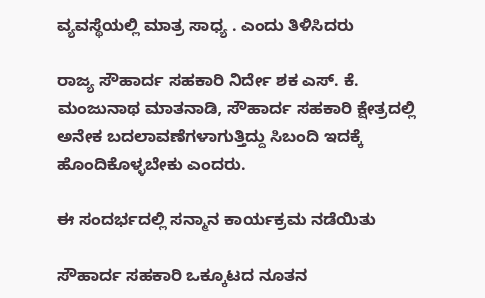ವ್ಯವಸ್ಥೆಯಲ್ಲಿ ಮಾತ್ರ ಸಾಧ್ಯ . ಎಂದು ತಿಳಿಸಿದರು

ರಾಜ್ಯ ಸೌಹಾರ್ದ ಸಹಕಾರಿ ನಿರ್ದೇ ಶಕ ಎಸ್. ಕೆ. ಮಂಜುನಾಥ ಮಾತನಾಡಿ, ಸೌಹಾರ್ದ ಸಹಕಾರಿ ಕ್ಷೇತ್ರದಲ್ಲಿ ಅನೇಕ ಬದಲಾವಣೆಗಳಾಗುತ್ತಿದ್ದು ಸಿಬಂದಿ ಇದಕ್ಕೆ ಹೊಂದಿಕೊಳ್ಳಬೇಕು ಎಂದರು.

ಈ ಸಂದರ್ಭದಲ್ಲಿ ಸನ್ಮಾನ ಕಾರ್ಯಕ್ರಮ ನಡೆಯಿತು

ಸೌಹಾರ್ದ ಸಹಕಾರಿ ಒಕ್ಕೂಟದ ನೂತನ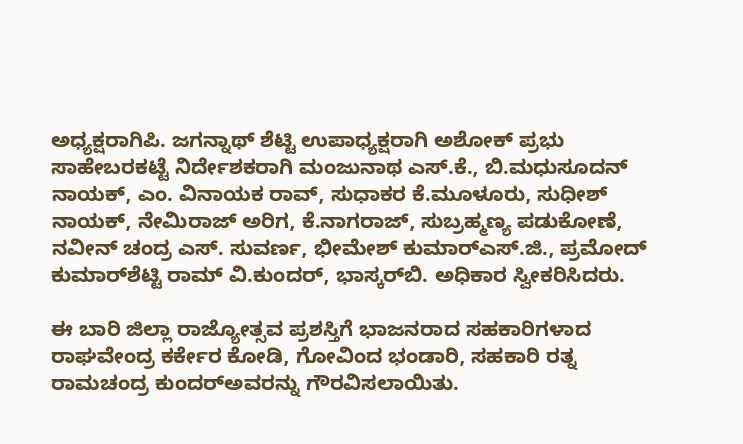ಅಧ್ಯಕ್ಷರಾಗಿಪಿ. ಜಗನ್ನಾಥ್ ಶೆಟ್ಟಿ ಉಪಾಧ್ಯಕ್ಷರಾಗಿ ಅಶೋಕ್ ಪ್ರಭು ಸಾಹೇಬರಕಟ್ಟೆ ನಿರ್ದೇಶಕರಾಗಿ ಮಂಜುನಾಥ ಎಸ್.ಕೆ., ಬಿ.ಮಧುಸೂದನ್ ನಾಯಕ್, ಎಂ. ವಿನಾಯಕ ರಾವ್, ಸುಧಾಕರ ಕೆ.ಮೂಳೂರು, ಸುಧೀಶ್ ನಾಯಕ್, ನೇಮಿರಾಜ್ ಅರಿಗ, ಕೆ.ನಾಗರಾಜ್, ಸುಬ್ರಹ್ಮಣ್ಯ ಪಡುಕೋಣೆ, ನವೀನ್ ಚಂದ್ರ ಎಸ್. ಸುವರ್ಣ, ಭೀಮೇಶ್ ಕುಮಾರ್‌ಎಸ್‌.ಜಿ., ಪ್ರಮೋದ್ ಕುಮಾರ್‌ಶೆಟ್ಟಿ ರಾಮ್ ವಿ.ಕುಂದರ್, ಭಾಸ್ಕರ್‌ಬಿ. ಅಧಿಕಾರ ಸ್ವೀಕರಿಸಿದರು.

ಈ ಬಾರಿ ಜಿಲ್ಲಾ ರಾಜ್ಯೋತ್ಸವ ಪ್ರಶಸ್ತಿಗೆ ಭಾಜನರಾದ ಸಹಕಾರಿಗಳಾದ ರಾಘವೇಂದ್ರ ಕರ್ಕೇರ ಕೋಡಿ, ಗೋವಿಂದ ಭಂಡಾರಿ, ಸಹಕಾರಿ ರತ್ನ ರಾಮಚಂದ್ರ ಕುಂದರ್‌ಅವರನ್ನು ಗೌರವಿಸಲಾಯಿತು.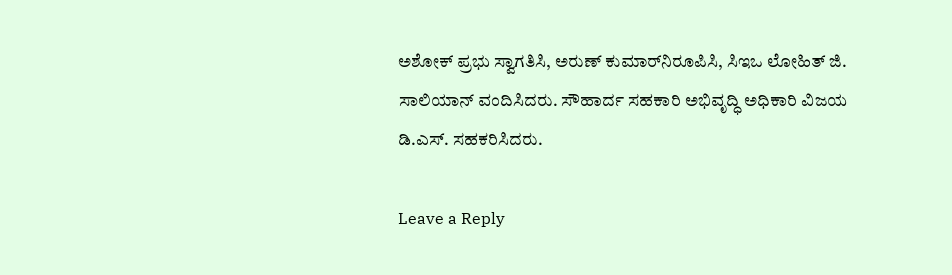ಅಶೋಕ್ ಪ್ರಭು ಸ್ವಾಗತಿಸಿ, ಅರುಣ್ ಕುಮಾರ್‌ನಿರೂಪಿಸಿ, ಸಿಇಒ ಲೋಹಿತ್ ಜಿ. ಸಾಲಿಯಾನ್ ವಂದಿಸಿದರು. ಸೌಹಾರ್ದ ಸಹಕಾರಿ ಅಭಿವೃದ್ಧಿ ಅಧಿಕಾರಿ ವಿಜಯ ಡಿ.ಎಸ್. ಸಹಕರಿಸಿದರು.

Leave a Reply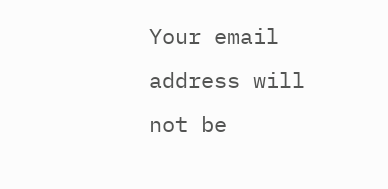Your email address will not be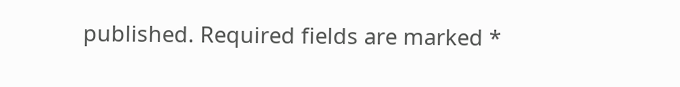published. Required fields are marked *